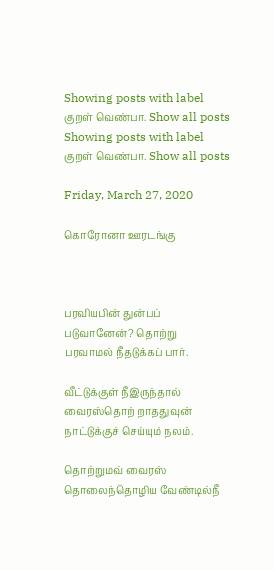Showing posts with label குறள் வெண்பா. Show all posts
Showing posts with label குறள் வெண்பா. Show all posts

Friday, March 27, 2020

கொரோனா ஊரடங்கு



பரவியபின் துன்பப் படுவானேன்? தொற்று
பரவாமல் நீதடுக்கப் பார்.

வீட்டுக்குள் நீஇருந்தால் வைரஸ்தொற் றாததுவுன்
நாட்டுக்குச் செய்யும் நலம்.

தொற்றுமவ் வைரஸ் தொலைந்தொழிய வேண்டில்நீ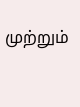முற்றும்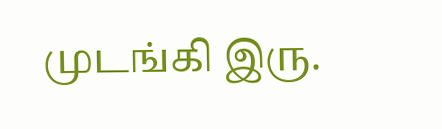முடங்கி இரு.